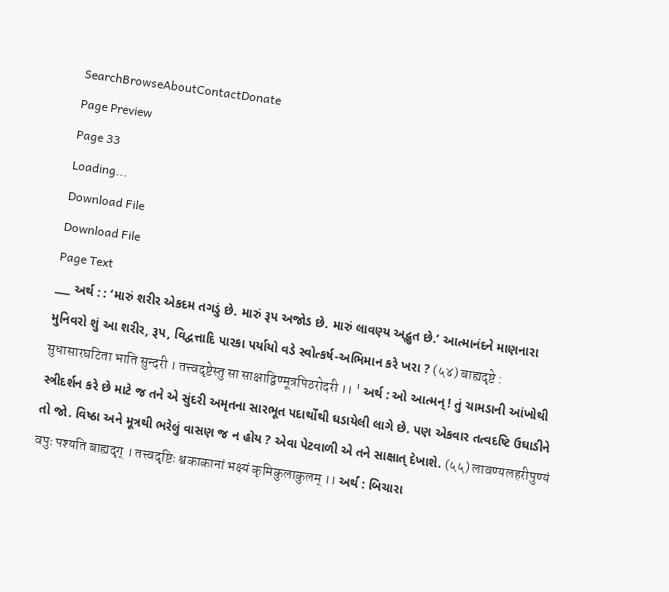SearchBrowseAboutContactDonate
Page Preview
Page 33
Loading...
Download File
Download File
Page Text
___ અર્થ : : ‘મારું શરીર એકદમ તગડું છે. મારું રૂપ અજોડ છે. મારું લાવણ્ય અદ્ભુત છે.’ આત્માનંદને માણનારા મુનિવરો શું આ શરીર, રૂપ, વિદ્વત્તાદિ પારકા પર્યાયો વડે સ્વોત્કર્ષ-અભિમાન કરે ખરા ? (५४) बाह्यदृष्टे : सुधासारघटिता भाति सुन्दरी । तत्त्वदृष्टेस्तु सा साक्षाद्विण्मूत्रपिठरोदरी ।। ' અર્થ : ઓ આત્મન્ ! તું ચામડાની આંખોથી સ્ત્રીદર્શન કરે છે માટે જ તને એ સુંદરી અમૃતના સારભૂત પદાર્થોથી ઘડાયેલી લાગે છે. પણ એકવાર તત્વદષ્ટિ ઉઘાડીને તો જો. વિષ્ઠા અને મૂત્રથી ભરેલું વાસણ જ ન હોય ? એવા પેટવાળી એ તને સાક્ષાત્ દેખાશે. (५५) लावण्यलहरीपुण्यं वपुः पश्यति बाह्यदृग् । तत्त्वदृष्टिः श्वकाकानां भक्ष्यं कृमिकुलाकुलम् ।। અર્થ : બિચારા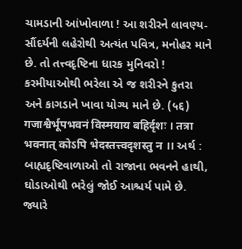ચામડાની આંખોવાળા ! આ શરીરને લાવણ્ય-સૌંદર્યની લહેરોથી અત્યંત પવિત્ર, મનોહર માને છે. તો તત્ત્વદૃષ્ટિના ધારક મુનિવરો ! કરમીયાઓથી ભરેલા એ જ શરીરને કુતરા અને કાગડાને ખાવા યોગ્ય માને છે. (५६) गजाश्वैर्भूपभवनं विस्मयाय बहिर्दृशः । तत्रा भवनात् कोऽपि भेदस्तत्त्वदृशस्तु न ।। અર્થ : બાહ્યદૃષ્ટિવાળાઓ તો રાજાના ભવનને હાથી, ઘોડાઓથી ભરેલું જોઈ આશ્ચર્ય પામે છે. જ્યારે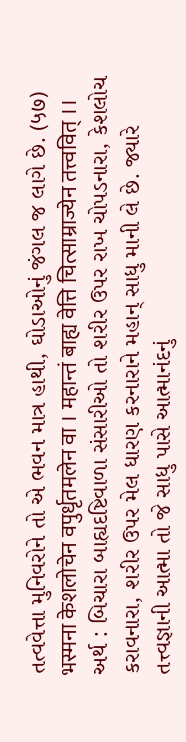તત્વવેત્તા મુનિવરોને તો એ ભવન માત્ર હાથી, ઘોડાઓનું જંગલ જ લાગે છે. (५७) भस्मना केशलोचेन वपुर्धृतमलेन वा । महान्तं बाह्य वेत्ति चित्साम्राज्येन तत्त्ववित् ।। અર્થ : બિચારા બાહ્યદષ્ટિવાળા સંસારીઓ તો શરીર ઉપર રાખ ચોપડનારા, કેશલોચ કરાવનારા, શરીર ઉપર મેલ ધારણ કરનારાને મહાન્ સાધુ માની લે છે. જ્યારે તત્ત્વજ્ઞાની આત્મા તો જે સાધુ પાસે આત્માનંદનું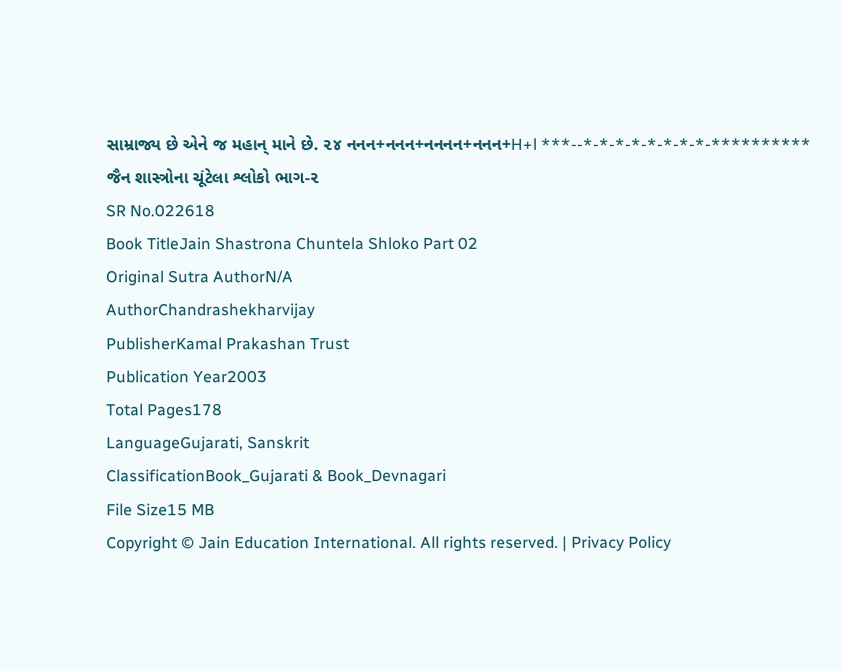સામ્રાજ્ય છે એને જ મહાન્ માને છે. ૨૪ નનન+નનન+નનનન+નનન+H+l ***--*-*-*-*-*-*-*-*-********** જૈન શાસ્ત્રોના ચૂંટેલા શ્લોકો ભાગ-૨
SR No.022618
Book TitleJain Shastrona Chuntela Shloko Part 02
Original Sutra AuthorN/A
AuthorChandrashekharvijay
PublisherKamal Prakashan Trust
Publication Year2003
Total Pages178
LanguageGujarati, Sanskrit
ClassificationBook_Gujarati & Book_Devnagari
File Size15 MB
Copyright © Jain Education International. All rights reserved. | Privacy Policy